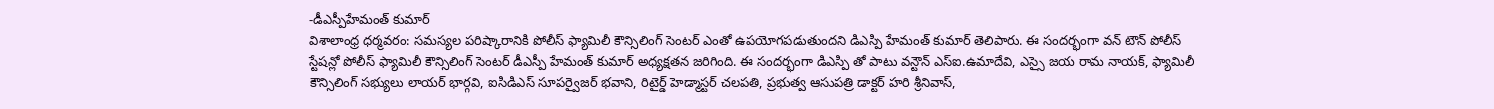-డీఎస్పీహేమంత్ కుమార్
విశాలాంధ్ర ధర్మవరం: సమస్యల పరిష్కారానికి పోలీస్ ఫ్యామిలీ కౌన్సిలింగ్ సెంటర్ ఎంతో ఉపయోగపడుతుందని డిఎస్పి హేమంత్ కుమార్ తెలిపారు. ఈ సందర్భంగా వన్ టౌన్ పోలీస్ స్టేషన్లో పోలీస్ ఫ్యామిలీ కౌన్సిలింగ్ సెంటర్ డీఎస్పీ హేమంత్ కుమార్ అధ్యక్షతన జరిగింది. ఈ సందర్భంగా డిఎస్పి తో పాటు వన్టౌన్ ఎస్ఐ.ఉమాదేవి, ఎస్సై జయ రామ నాయక్, ఫ్యామిలీ కౌన్సిలింగ్ సభ్యులు లాయర్ భార్గవి, ఐసిడిఎస్ సూపర్వైజర్ భవాని, రిటైర్డ్ హెడ్మాస్టర్ చలపతి, ప్రభుత్వ ఆసుపత్రి డాక్టర్ హరి శ్రీనివాస్,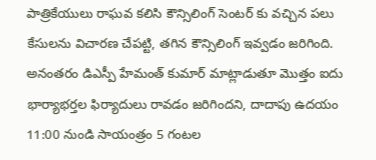పాత్రికేయులు రాఘవ కలిసి కౌన్సిలింగ్ సెంటర్ కు వచ్చిన పలు కేసులను విచారణ చేపట్టి, తగిన కౌన్సిలింగ్ ఇవ్వడం జరిగింది. అనంతరం డిఎస్పీ హేమంత్ కుమార్ మాట్లాడుతూ మొత్తం ఐదు భార్యాభర్తల ఫిర్యాదులు రావడం జరిగిందని, దాదాపు ఉదయం 11:00 నుండి సాయంత్రం 5 గంటల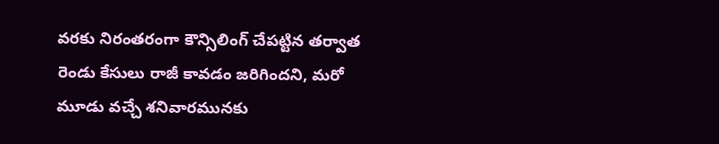వరకు నిరంతరంగా కౌన్సిలింగ్ చేపట్టిన తర్వాత రెండు కేసులు రాజీ కావడం జరిగిందని, మరో మూడు వచ్చే శనివారమునకు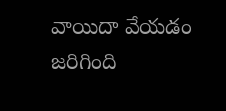వాయిదా వేయడం జరిగింది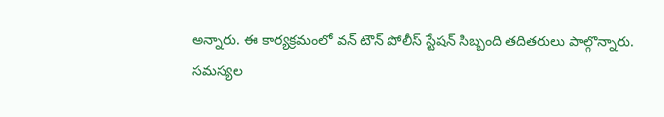అన్నారు. ఈ కార్యక్రమంలో వన్ టౌన్ పోలీస్ స్టేషన్ సిబ్బంది తదితరులు పాల్గొన్నారు.
సమస్యల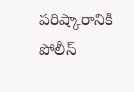పరిష్కారానికి పోలీస్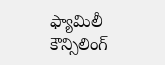ఫ్యామిలీ కౌన్సిలింగ్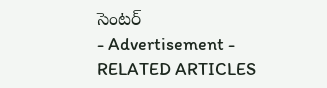సెంటర్
- Advertisement -
RELATED ARTICLES